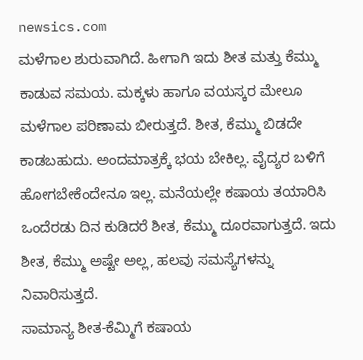newsics.com
ಮಳೆಗಾಲ ಶುರುವಾಗಿದೆ. ಹೀಗಾಗಿ ಇದು ಶೀತ ಮತ್ತು ಕೆಮ್ಮು ಕಾಡುವ ಸಮಯ. ಮಕ್ಕಳು ಹಾಗೂ ವಯಸ್ಕರ ಮೇಲೂ ಮಳೆಗಾಲ ಪರಿಣಾಮ ಬೀರುತ್ತದೆ. ಶೀತ, ಕೆಮ್ಮು ಬಿಡದೇ ಕಾಡಬಹುದು. ಅಂದಮಾತ್ರಕ್ಕೆ ಭಯ ಬೇಕಿಲ್ಲ. ವೈದ್ಯರ ಬಳಿಗೆ ಹೋಗಬೇಕೆಂದೇನೂ ಇಲ್ಲ. ಮನೆಯಲ್ಲೇ ಕಷಾಯ ತಯಾರಿಸಿ ಒಂದೆರಡು ದಿನ ಕುಡಿದರೆ ಶೀತ, ಕೆಮ್ಮು ದೂರವಾಗುತ್ತದೆ. ಇದು ಶೀತ, ಕೆಮ್ಮು ಅಷ್ಟೇ ಅಲ್ಲ, ಹಲವು ಸಮಸ್ಯೆಗಳನ್ನು ನಿವಾರಿಸುತ್ತದೆ.
ಸಾಮಾನ್ಯ ಶೀತ-ಕೆಮ್ಮಿಗೆ ಕಷಾಯ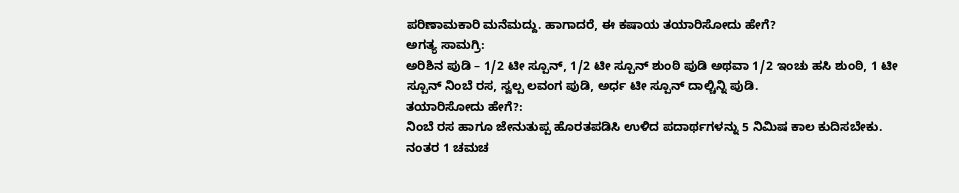ಪರಿಣಾಮಕಾರಿ ಮನೆಮದ್ದು. ಹಾಗಾದರೆ, ಈ ಕಷಾಯ ತಯಾರಿಸೋದು ಹೇಗೆ?
ಅಗತ್ಯ ಸಾಮಗ್ರಿ:
ಅರಿಶಿನ ಪುಡಿ – 1/2 ಟೀ ಸ್ಪೂನ್, 1/2 ಟೀ ಸ್ಪೂನ್ ಶುಂಠಿ ಪುಡಿ ಅಥವಾ 1/2 ಇಂಚು ಹಸಿ ಶುಂಠಿ, 1 ಟೀ ಸ್ಪೂನ್ ನಿಂಬೆ ರಸ, ಸ್ವಲ್ಪ ಲವಂಗ ಪುಡಿ, ಅರ್ಧ ಟೀ ಸ್ಪೂನ್ ದಾಲ್ಚಿನ್ನಿ ಪುಡಿ.
ತಯಾರಿಸೋದು ಹೇಗೆ?:
ನಿಂಬೆ ರಸ ಹಾಗೂ ಜೇನುತುಪ್ಪ ಹೊರತಪಡಿಸಿ ಉಳಿದ ಪದಾರ್ಥಗಳನ್ನು 5 ನಿಮಿಷ ಕಾಲ ಕುದಿಸಬೇಕು. ನಂತರ 1 ಚಮಚ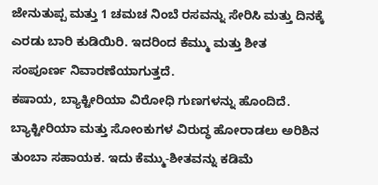ಜೇನುತುಪ್ಪ ಮತ್ತು 1 ಚಮಚ ನಿಂಬೆ ರಸವನ್ನು ಸೇರಿಸಿ ಮತ್ತು ದಿನಕ್ಕೆ ಎರಡು ಬಾರಿ ಕುಡಿಯಿರಿ. ಇದರಿಂದ ಕೆಮ್ಮು ಮತ್ತು ಶೀತ ಸಂಪೂರ್ಣ ನಿವಾರಣೆಯಾಗುತ್ತದೆ.
ಕಷಾಯ, ಬ್ಯಾಕ್ಟೀರಿಯಾ ವಿರೋಧಿ ಗುಣಗಳನ್ನು ಹೊಂದಿದೆ. ಬ್ಯಾಕ್ಟೀರಿಯಾ ಮತ್ತು ಸೋಂಕುಗಳ ವಿರುದ್ಧ ಹೋರಾಡಲು ಅರಿಶಿನ ತುಂಬಾ ಸಹಾಯಕ. ಇದು ಕೆಮ್ಮು-ಶೀತವನ್ನು ಕಡಿಮೆ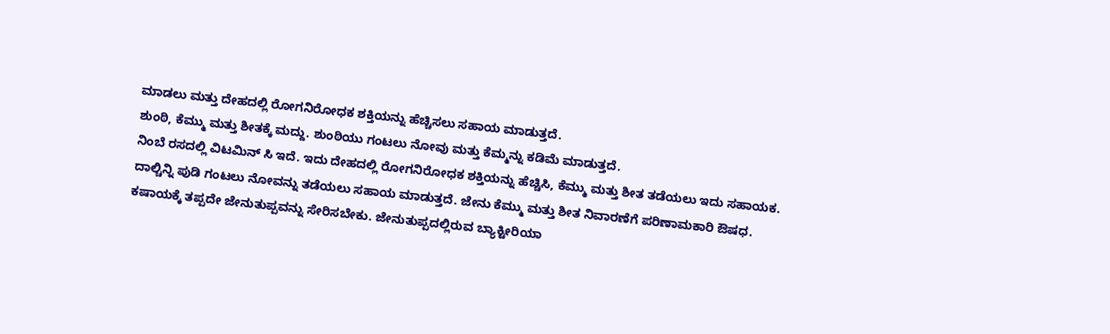ಮಾಡಲು ಮತ್ತು ದೇಹದಲ್ಲಿ ರೋಗನಿರೋಧಕ ಶಕ್ತಿಯನ್ನು ಹೆಚ್ಚಿಸಲು ಸಹಾಯ ಮಾಡುತ್ತದೆ.
ಶುಂಠಿ, ಕೆಮ್ಮು ಮತ್ತು ಶೀತಕ್ಕೆ ಮದ್ದು. ಶುಂಠಿಯು ಗಂಟಲು ನೋವು ಮತ್ತು ಕೆಮ್ಮನ್ನು ಕಡಿಮೆ ಮಾಡುತ್ತದೆ.
ನಿಂಬೆ ರಸದಲ್ಲಿ ವಿಟಮಿನ್ ಸಿ ಇದೆ. ಇದು ದೇಹದಲ್ಲಿ ರೋಗನಿರೋಧಕ ಶಕ್ತಿಯನ್ನು ಹೆಚ್ಚಿಸಿ, ಕೆಮ್ಮು ಮತ್ತು ಶೀತ ತಡೆಯಲು ಇದು ಸಹಾಯಕ.
ದಾಲ್ಚಿನ್ನಿ ಪುಡಿ ಗಂಟಲು ನೋವನ್ನು ತಡೆಯಲು ಸಹಾಯ ಮಾಡುತ್ತದೆ. ಜೇನು ಕೆಮ್ಮು ಮತ್ತು ಶೀತ ನಿವಾರಣೆಗೆ ಪರಿಣಾಮಕಾರಿ ಔಷಧ.
ಕಷಾಯಕ್ಕೆ ತಪ್ಪದೇ ಜೇನುತುಪ್ಪವನ್ನು ಸೇರಿಸಬೇಕು. ಜೇನುತುಪ್ಪದಲ್ಲಿರುವ ಬ್ಯಾಕ್ಟೀರಿಯಾ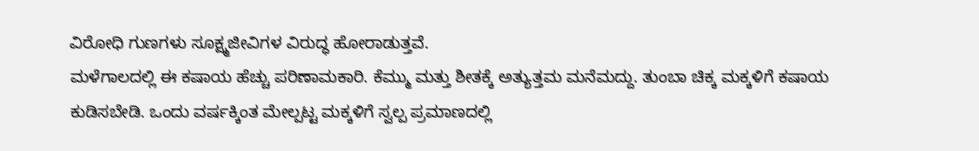ವಿರೋಧಿ ಗುಣಗಳು ಸೂಕ್ಷ್ಮಜೀವಿಗಳ ವಿರುದ್ಧ ಹೋರಾಡುತ್ತವೆ.
ಮಳೆಗಾಲದಲ್ಲಿ ಈ ಕಷಾಯ ಹೆಚ್ಚು ಪರಿಣಾಮಕಾರಿ. ಕೆಮ್ಮು ಮತ್ತು ಶೀತಕ್ಕೆ ಅತ್ಯುತ್ತಮ ಮನೆಮದ್ದು. ತುಂಬಾ ಚಿಕ್ಕ ಮಕ್ಕಳಿಗೆ ಕಷಾಯ ಕುಡಿಸಬೇಡಿ. ಒಂದು ವರ್ಷಕ್ಕಿಂತ ಮೇಲ್ಪಟ್ಟ ಮಕ್ಕಳಿಗೆ ಸ್ವಲ್ಪ ಪ್ರಮಾಣದಲ್ಲಿ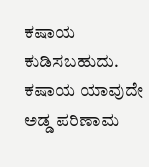ಕಷಾಯ ಕುಡಿಸಬಹುದು.
ಕಷಾಯ ಯಾವುದೇ ಅಡ್ಡ ಪರಿಣಾಮ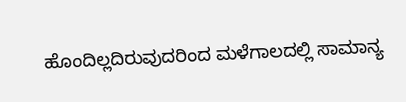ಹೊಂದಿಲ್ಲದಿರುವುದರಿಂದ ಮಳೆಗಾಲದಲ್ಲಿ ಸಾಮಾನ್ಯ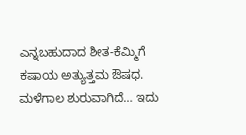ಎನ್ನಬಹುದಾದ ಶೀತ-ಕೆಮ್ಮಿಗೆ ಕಷಾಯ ಅತ್ಯುತ್ತಮ ಔಷಧ.
ಮಳೆಗಾಲ ಶುರುವಾಗಿದೆ… ಇದು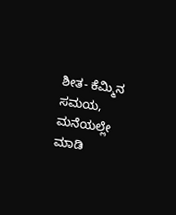ಶೀತ- ಕೆಮ್ಮಿನ ಸಮಯ, ಮನೆಯಲ್ಲೇ ಮಾಡಿ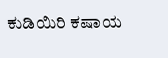ಕುಡಿಯಿರಿ ಕಷಾಯ